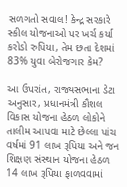સળગતો સવાલ! કેન્દ્ર સરકારે સ્કીલ યોજનાઓ પર ખર્ચ કર્યા કરોડો રુપિયા, તેમ છતા દેશમાં 83% યુવા બેરોજગાર કેમ?

આ ઉપરાંત, રાજ્યસભાના ડેટા અનુસાર, પ્રધાનમંત્રી કૌશલ વિકાસ યોજના હેઠળ લોકોને તાલીમ આપવા માટે છેલ્લા પાંચ વર્ષમાં 91 લાખ રૂપિયા અને જન શિક્ષણ સંસ્થાન યોજના હેઠળ 14 લાખ રૂપિયા ફાળવવામાં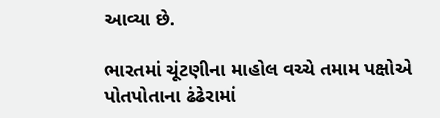આવ્યા છે.

ભારતમાં ચૂંટણીના માહોલ વચ્ચે તમામ પક્ષોએ પોતપોતાના ઢંઢેરામાં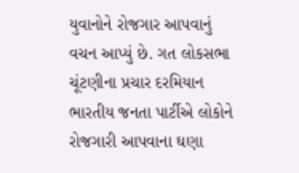યુવાનોને રોજગાર આપવાનું વચન આપ્યું છે. ગત લોકસભા ચૂંટણીના પ્રચાર દરમિયાન ભારતીય જનતા પાર્ટીએ લોકોને રોજગારી આપવાના ઘણા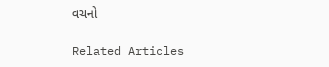વચનો

Related Articles